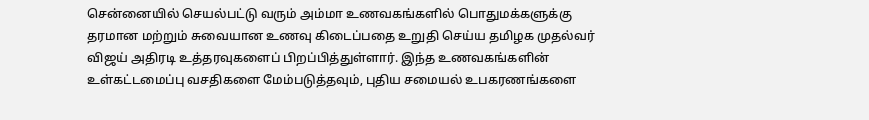சென்னையில் செயல்பட்டு வரும் அம்மா உணவகங்களில் பொதுமக்களுக்கு தரமான மற்றும் சுவையான உணவு கிடைப்பதை உறுதி செய்ய தமிழக முதல்வர் விஜய் அதிரடி உத்தரவுகளைப் பிறப்பித்துள்ளார். இந்த உணவகங்களின் உள்கட்டமைப்பு வசதிகளை மேம்படுத்தவும், புதிய சமையல் உபகரணங்களை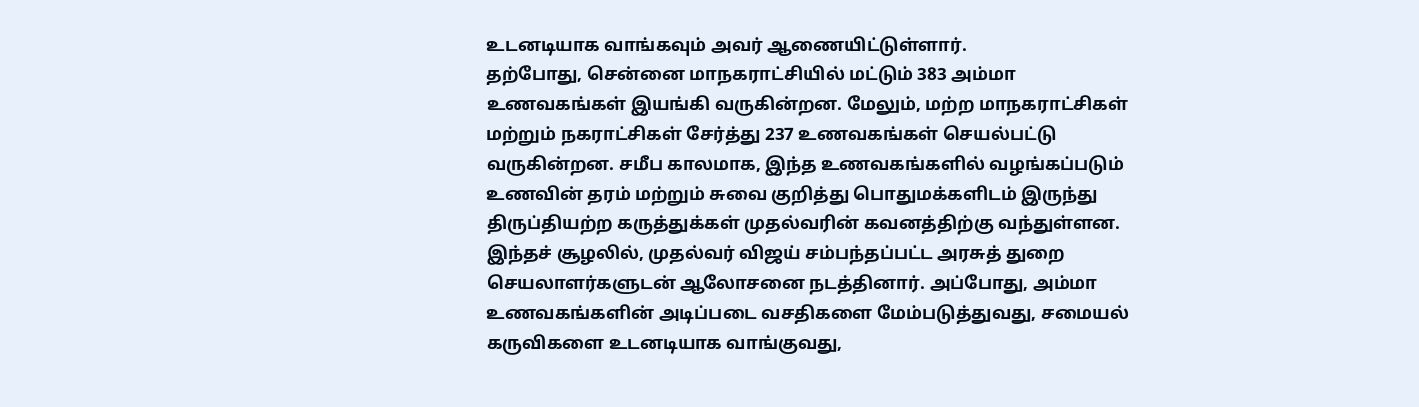உடனடியாக வாங்கவும் அவர் ஆணையிட்டுள்ளார்.
தற்போது, சென்னை மாநகராட்சியில் மட்டும் 383 அம்மா உணவகங்கள் இயங்கி வருகின்றன. மேலும், மற்ற மாநகராட்சிகள் மற்றும் நகராட்சிகள் சேர்த்து 237 உணவகங்கள் செயல்பட்டு வருகின்றன. சமீப காலமாக, இந்த உணவகங்களில் வழங்கப்படும் உணவின் தரம் மற்றும் சுவை குறித்து பொதுமக்களிடம் இருந்து திருப்தியற்ற கருத்துக்கள் முதல்வரின் கவனத்திற்கு வந்துள்ளன.
இந்தச் சூழலில், முதல்வர் விஜய் சம்பந்தப்பட்ட அரசுத் துறை செயலாளர்களுடன் ஆலோசனை நடத்தினார். அப்போது, அம்மா உணவகங்களின் அடிப்படை வசதிகளை மேம்படுத்துவது, சமையல் கருவிகளை உடனடியாக வாங்குவது,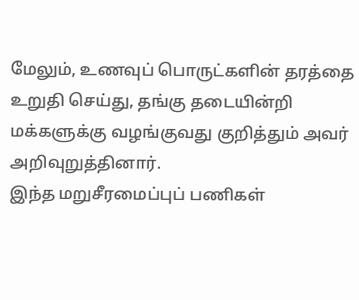மேலும், உணவுப் பொருட்களின் தரத்தை உறுதி செய்து, தங்கு தடையின்றி மக்களுக்கு வழங்குவது குறித்தும் அவர் அறிவுறுத்தினார்.
இந்த மறுசீரமைப்புப் பணிகள்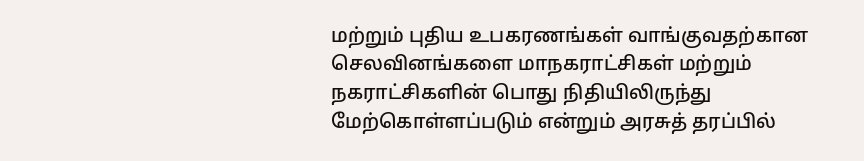மற்றும் புதிய உபகரணங்கள் வாங்குவதற்கான செலவினங்களை மாநகராட்சிகள் மற்றும் நகராட்சிகளின் பொது நிதியிலிருந்து மேற்கொள்ளப்படும் என்றும் அரசுத் தரப்பில்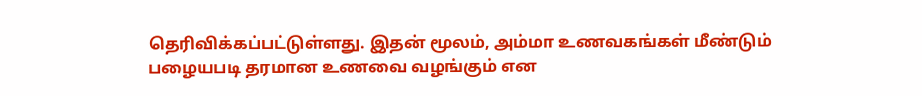தெரிவிக்கப்பட்டுள்ளது. இதன் மூலம், அம்மா உணவகங்கள் மீண்டும் பழையபடி தரமான உணவை வழங்கும் என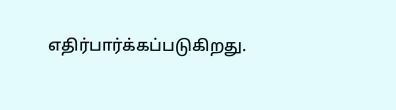எதிர்பார்க்கப்படுகிறது.